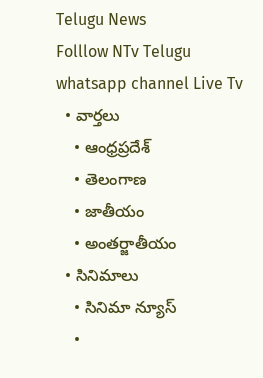Telugu News
Folllow NTv Telugu whatsapp channel Live Tv
  • వార్తలు
    • ఆంధ్రప్రదేశ్
    • తెలంగాణ
    • జాతీయం
    • అంతర్జాతీయం
  • సినిమాలు
    • సినిమా న్యూస్
    •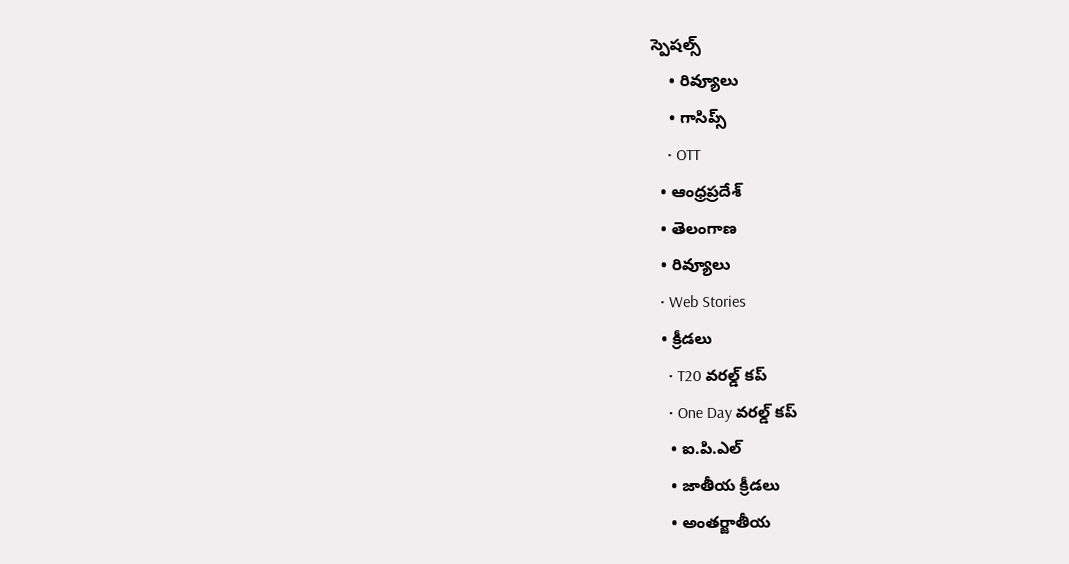స్పెషల్స్
    • రివ్యూలు
    • గాసిప్స్
    • OTT
  • ఆంధ్రప్రదేశ్
  • తెలంగాణ
  • రివ్యూలు
  • Web Stories
  • క్రీడలు
    • T20 వరల్డ్ కప్
    • One Day వరల్డ్ కప్
    • ఐ.పి.ఎల్
    • జాతీయ క్రీడలు
    • అంతర్జాతీయ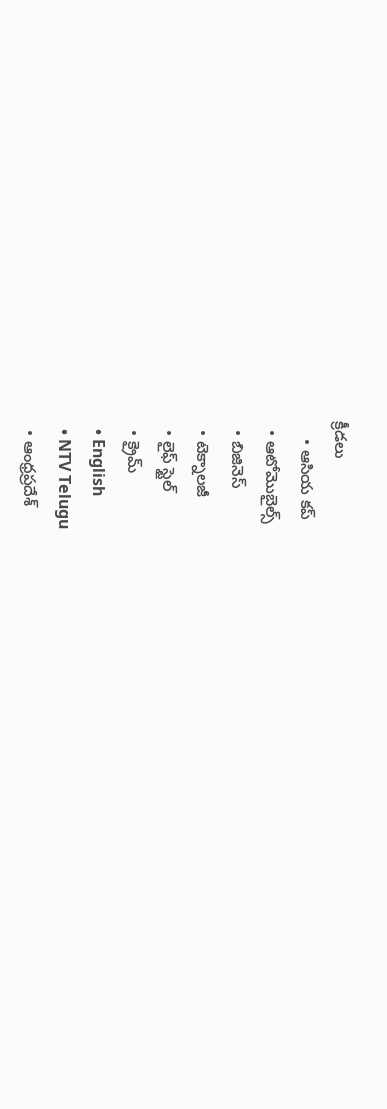క్రీడలు
    • ఆసియ కప్
  • ఆటోమొబైల్స్
  • బిజినెస్‌
  • టెక్నాలజీ
  • లైఫ్ స్టైల్
  • క్రైమ్
  • English
  • NTV Telugu
  • ఆంధ్రప్రదేశ్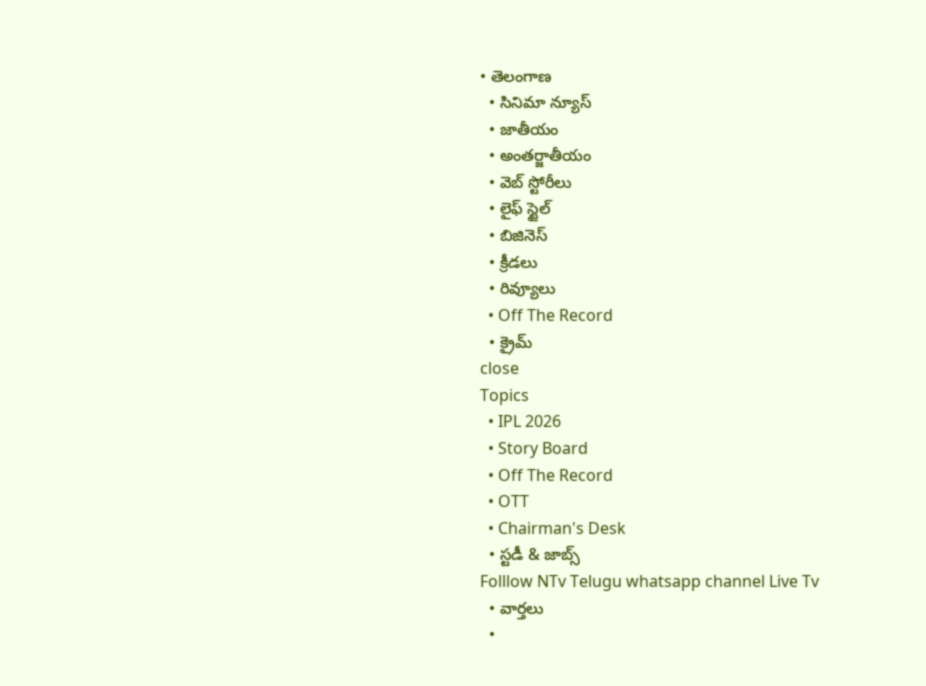• తెలంగాణ
  • సినిమా న్యూస్
  • జాతీయం
  • అంతర్జాతీయం
  • వెబ్ స్టోరీలు
  • లైఫ్ స్టైల్
  • బిజినెస్‌
  • క్రీడలు
  • రివ్యూలు
  • Off The Record
  • క్రైమ్
close
Topics
  • IPL 2026
  • Story Board
  • Off The Record
  • OTT
  • Chairman's Desk
  • స్టడీ & జాబ్స్
Folllow NTv Telugu whatsapp channel Live Tv
  • వార్తలు
  •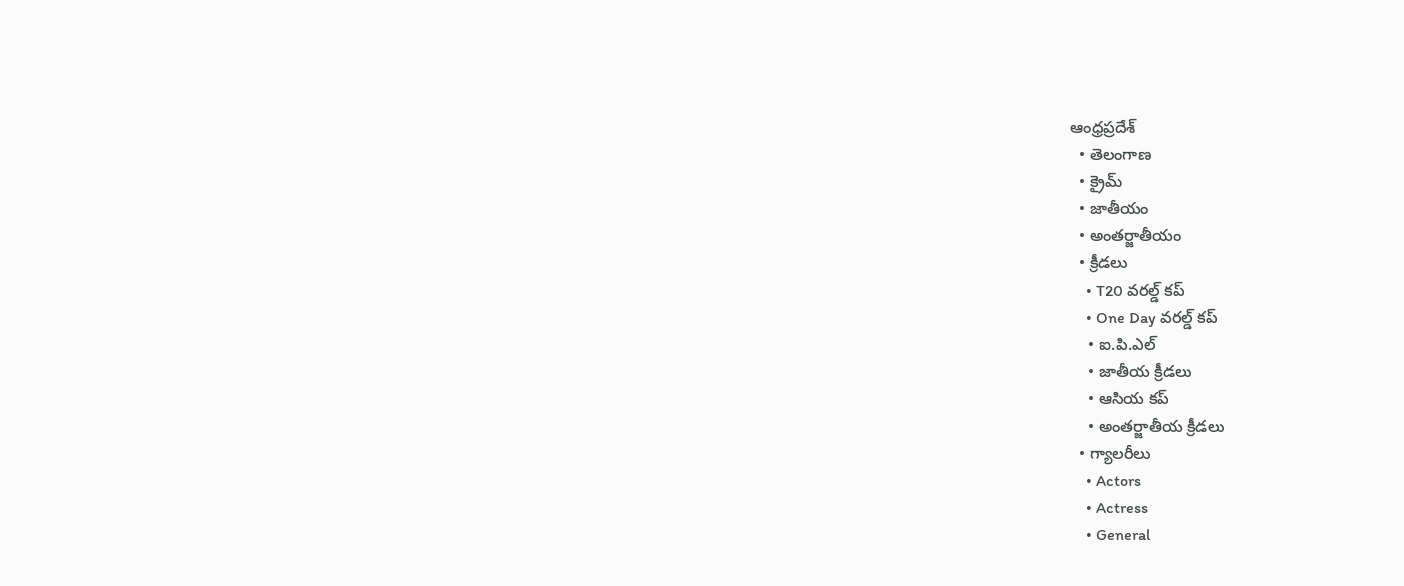ఆంధ్రప్రదేశ్
  • తెలంగాణ
  • క్రైమ్
  • జాతీయం
  • అంతర్జాతీయం
  • క్రీడలు
    • T20 వరల్డ్ కప్
    • One Day వరల్డ్ కప్
    • ఐ.పి.ఎల్
    • జాతీయ క్రీడలు
    • ఆసియ కప్
    • అంతర్జాతీయ క్రీడలు
  • గ్యాలరీలు
    • Actors
    • Actress
    • General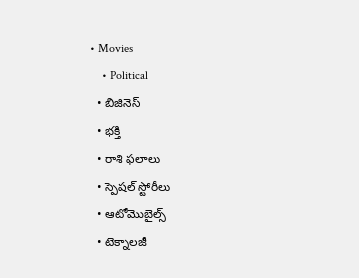• Movies
    • Political
  • బిజినెస్‌
  • భక్తి
  • రాశి ఫలాలు
  • స్పెషల్‌ స్టోరీలు
  • ఆటోమొబైల్స్
  • టెక్నాలజీ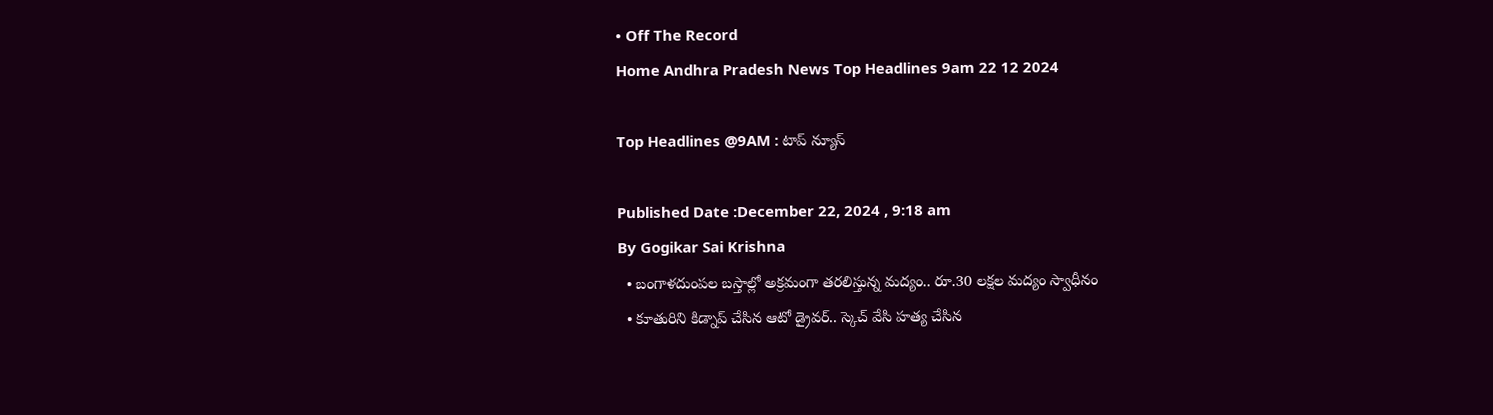• Off The Record
Home Andhra Pradesh News Top Headlines 9am 22 12 2024

Top Headlines @9AM : టాప్‌ న్యూస్‌

Published Date :December 22, 2024 , 9:18 am
By Gogikar Sai Krishna
  • బంగాళదుంపల బస్తాల్లో అక్రమంగా తరలిస్తున్న మద్యం.. రూ.30 లక్షల మద్యం స్వాధీనం
  • కూతురిని కిడ్నాప్ చేసిన ఆటో డ్రైవర్.. స్కెచ్ వేసి హత్య చేసిన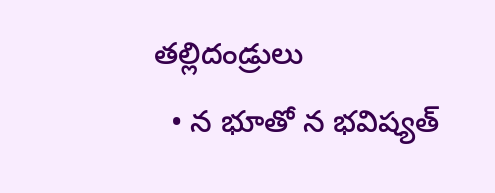తల్లిదండ్రులు
  • న భూతో న భవిష్యత్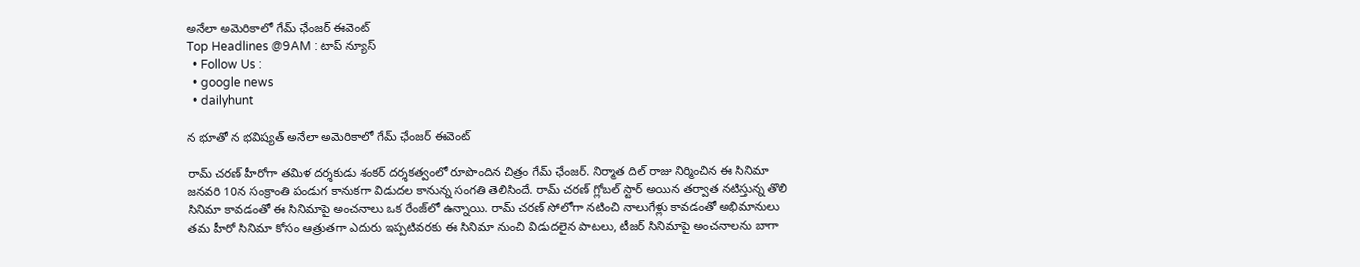అనేలా అమెరికాలో గేమ్ ఛేంజర్ ఈవెంట్
Top Headlines @9AM : టాప్‌ న్యూస్‌
  • Follow Us :
  • google news
  • dailyhunt

న భూతో న భవిష్యత్ అనేలా అమెరికాలో గేమ్ ఛేంజర్ ఈవెంట్

రామ్ చరణ్ హీరోగా తమిళ దర్శకుడు శంకర్ దర్శకత్వంలో రూపొందిన చిత్రం గేమ్ ఛేంజర్. నిర్మాత దిల్ రాజు నిర్మించిన ఈ సినిమా జనవరి 10న సంక్రాంతి పండుగ కానుకగా విడుదల కానున్న సంగతి తెలిసిందే. రామ్ చరణ్ గ్లోబల్ స్టార్ అయిన తర్వాత నటిస్తున్న తొలి సినిమా కావడంతో ఈ సినిమాపై అంచనాలు ఒక రేంజ్‌లో ఉన్నాయి. రామ్ చరణ్ సోలోగా నటించి నాలుగేళ్లు కావడంతో అభిమానులు తమ హీరో సినిమా కోసం ఆత్రుతగా ఎదురు ఇప్పటివరకు ఈ సినిమా నుంచి విడుదలైన పాటలు, టీజర్ సినిమాపై అంచనాలను బాగా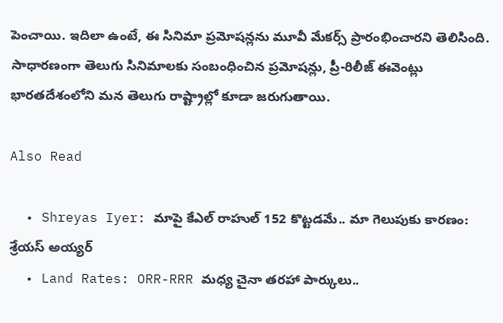పెంచాయి. ఇదిలా ఉంటే, ఈ సినిమా ప్రమోషన్లను మూవీ మేకర్స్ ప్రారంభించారని తెలిసింది. సాధారణంగా తెలుగు సినిమాలకు సంబంధించిన ప్రమోషన్లు, ప్రీ-రిలీజ్ ఈవెంట్లు భారతదేశంలోని మన తెలుగు రాష్ట్రాల్లో కూడా జరుగుతాయి.

Also Read

  • Shreyas Iyer: మాపై కేఎల్ రాహుల్ 152 కొట్టడమే.. మా గెలుపుకు కారణం: శ్రేయస్ అయ్యర్
  • Land Rates: ORR-RRR మధ్య చైనా తరహా పార్కులు..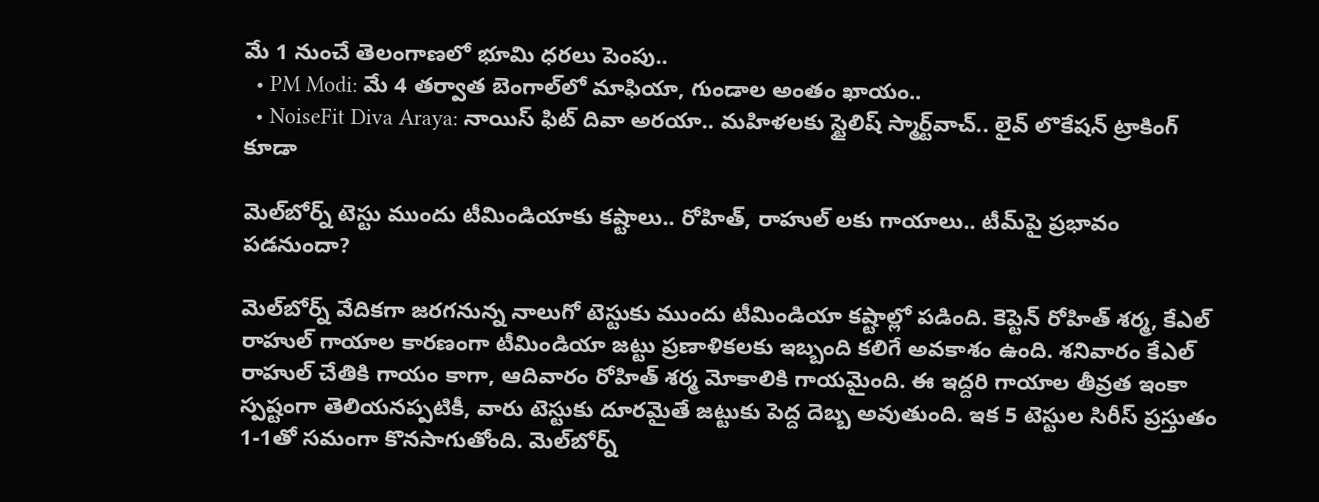మే 1 నుంచే తెలంగాణలో భూమి ధరలు పెంపు..
  • PM Modi: మే 4 తర్వాత బెంగాల్‌లో మాఫియా, గుండాల అంతం ఖాయం..
  • NoiseFit Diva Araya: నాయిస్ ఫిట్ దివా అరయా.. మహిళలకు స్టైలిష్ స్మార్ట్‌వాచ్.. లైవ్ లొకేషన్ ట్రాకింగ్ కూడా

మెల్‌బోర్న్ టెస్టు ముందు టీమిండియాకు కష్టాలు.. రోహిత్, రాహుల్ లకు గాయాలు.. టీమ్‌పై ప్రభావం పడనుందా?

మెల్‌బోర్న్ వేదికగా జరగనున్న నాలుగో టెస్టుకు ముందు టీమిండియా కష్టాల్లో పడింది. కెప్టెన్ రోహిత్ శర్మ, కేఎల్ రాహుల్ గాయాల కారణంగా టీమిండియా జట్టు ప్రణాళికలకు ఇబ్బంది కలిగే అవకాశం ఉంది. శనివారం కేఎల్ రాహుల్ చేతికి గాయం కాగా, ఆదివారం రోహిత్ శర్మ మోకాలికి గాయమైంది. ఈ ఇద్దరి గాయాల తీవ్రత ఇంకా స్పష్టంగా తెలియనప్పటికీ, వారు టెస్టుకు దూరమైతే జట్టుకు పెద్ద దెబ్బ అవుతుంది. ఇక 5 టెస్టుల సిరీస్ ప్రస్తుతం 1-1తో సమంగా కొనసాగుతోంది. మెల్‌బోర్న్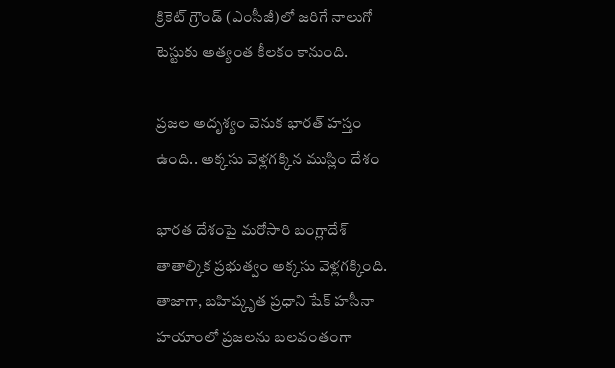క్రికెట్ గ్రౌండ్ (ఎంసీజీ)లో జరిగే నాలుగో టెస్టుకు అత్యంత కీలకం కానుంది.

ప్రజల అదృశ్యం వెనుక భారత్ హస్తం ఉంది.. అక్కసు వెళ్లగక్కిన ముస్లిం దేశం

భారత దేశంపై మరోసారి బంగ్లాదేశ్ తాతాల్కిక ప్రభుత్వం అక్కసు వెళ్లగక్కింది. తాజాగా, బహిష్కృత ప్రధాని షేక్ హసీనా హయాంలో ప్రజలను బలవంతంగా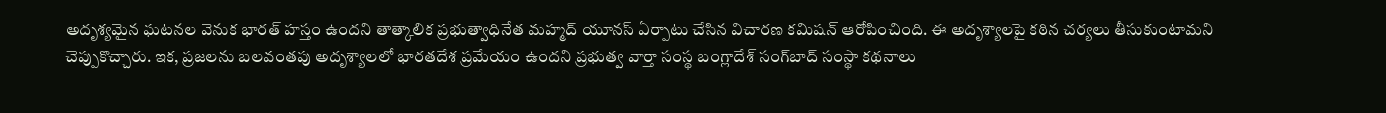అదృశ్యమైన ఘటనల వెనుక భారత్ హస్తం ఉందని తాత్కాలిక ప్రభుత్వాధినేత మహ్మద్ యూనస్ ఏర్పాటు చేసిన విచారణ కమిషన్ ఆరోపించింది. ఈ అదృశ్యాలపై కఠిన చర్యలు తీసుకుంటామని చెప్పుకొచ్చారు. ఇక, ప్రజలను బలవంతపు అదృశ్యాలలో భారతదేశ ప్రమేయం ఉందని ప్రభుత్వ వార్తా సంస్థ బంగ్లాదేశ్ సంగ్‌బాద్ సంస్థా కథనాలు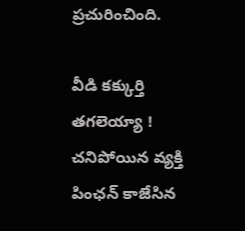ప్రచురించింది.

వీడి కక్కుర్తి తగలెయ్యా ! చనిపోయిన వ్యక్తి పింఛన్ కాజేసిన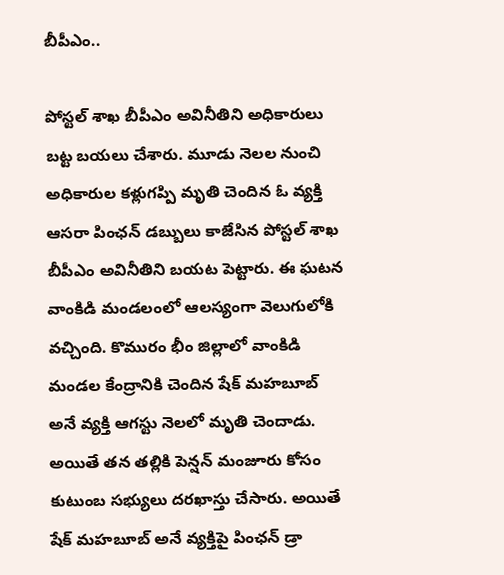బీపీఎం..

పోస్టల్‌ శాఖ బీపీఎం అవినీతిని అధికారులు బట్ట బయలు చేశారు. మూడు నెలల నుంచి అధికారుల కళ్లుగప్పి మృతి చెందిన ఓ వ్యక్తి ఆసరా పింఛన్‌ డబ్బులు కాజేసిన పోస్టల్‌ శాఖ బీపీఎం అవినీతిని బయట పెట్టారు. ఈ ఘటన వాంకిడి మండలంలో ఆలస్యంగా వెలుగులోకి వచ్చింది. కొమురం భీం జిల్లాలో వాంకిడి మండల కేంద్రానికి చెందిన షేక్ మహబూబ్ అనే వ్యక్తి ఆగస్టు నెలలో మృతి చెందాడు. అయితే తన తల్లికి పెన్షన్ మంజూరు కోసం కుటుంబ సభ్యులు దరఖాస్తు చేసారు. అయితే షేక్ మహబూబ్ అనే వ్యక్తిపై పింఛన్‌ డ్రా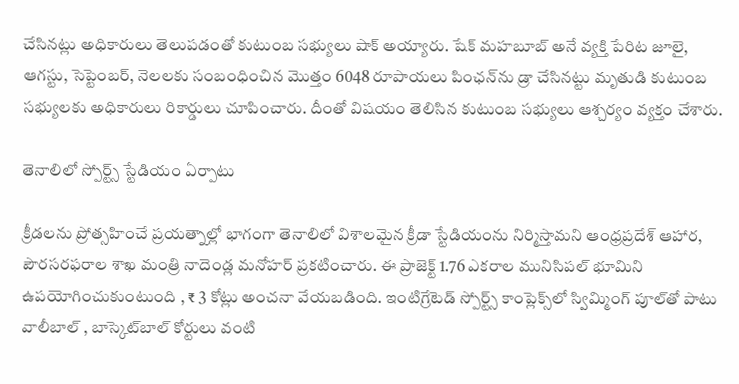చేసినట్లు అధికారులు తెలుపడంతో కుటుంబ సభ్యులు షాక్‌ అయ్యారు. షేక్ మహబూబ్ అనే వ్యక్తి పేరిట జూలై, ఆగస్టు, సెప్టెంబర్, నెలలకు సంబంధించిన మొత్తం 6048 రూపాయలు పింఛన్‌ను డ్రా చేసినట్టు మృతుడి కుటుంబ సభ్యులకు అధికారులు రికార్డులు చూపించారు. దీంతో విషయం తెలిసిన కుటుంబ సభ్యులు ఆశ్చర్యం వ్యక్తం చేశారు.

తెనాలిలో స్పోర్ట్స్ స్టేడియం ఏర్పాటు

క్రీడలను ప్రోత్సహించే ప్రయత్నాల్లో భాగంగా తెనాలిలో విశాలమైన క్రీడా స్టేడియంను నిర్మిస్తామని ఆంధ్రప్రదేశ్ ఆహార, పౌరసరఫరాల శాఖ మంత్రి నాదెండ్ల మనోహర్ ప్రకటించారు. ఈ ప్రాజెక్ట్ 1.76 ఎకరాల మునిసిపల్ భూమిని ఉపయోగించుకుంటుంది , ₹ 3 కోట్లు అంచనా వేయబడింది. ఇంటిగ్రేటెడ్ స్పోర్ట్స్ కాంప్లెక్స్‌లో స్విమ్మింగ్ పూల్‌తో పాటు వాలీబాల్ , బాస్కెట్‌బాల్ కోర్టులు వంటి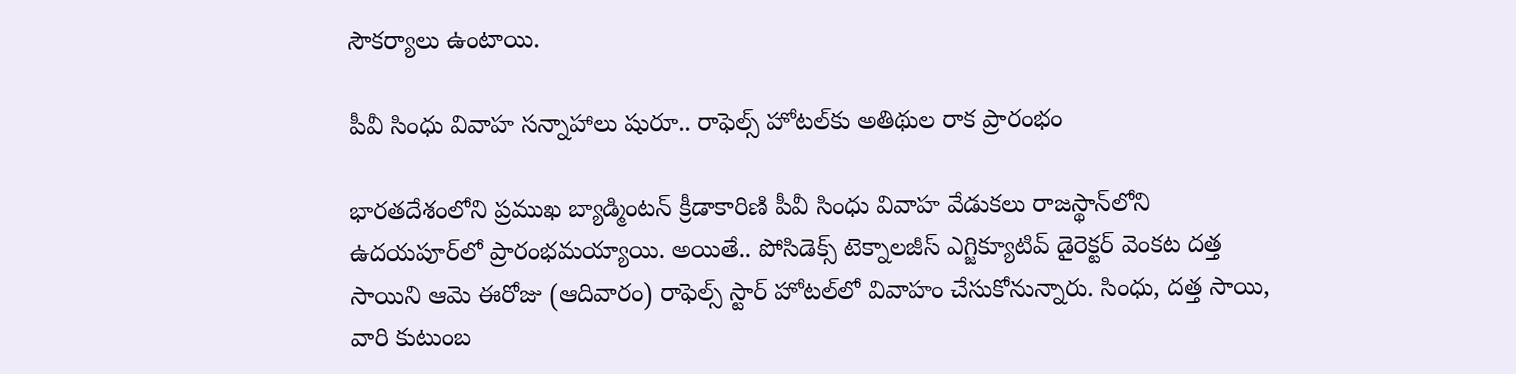సౌకర్యాలు ఉంటాయి.

పీవీ సింధు వివాహ సన్నాహాలు షురూ.. రాఫెల్స్ హోటల్‌కు అతిథుల రాక ప్రారంభం

భారతదేశంలోని ప్రముఖ బ్యాడ్మింటన్ క్రీడాకారిణి పీవీ సింధు వివాహ వేడుకలు రాజస్థాన్‌లోని ఉదయపూర్‌లో ప్రారంభమయ్యాయి. అయితే.. పోసిడెక్స్ టెక్నాలజీస్ ఎగ్జిక్యూటివ్ డైరెక్టర్ వెంకట దత్త సాయిని ఆమె ఈరోజు (ఆదివారం) రాఫెల్స్ స్టార్ హోటల్‌లో వివాహం చేసుకోనున్నారు. సింధు, దత్త సాయి, వారి కుటుంబ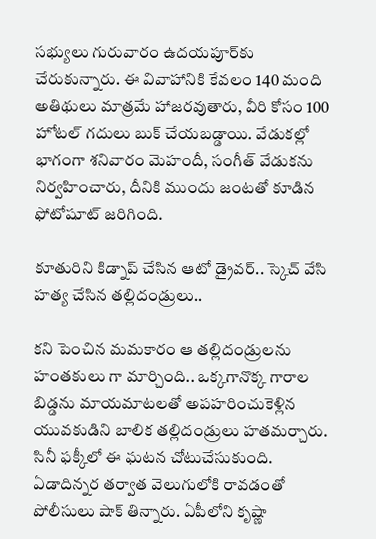సభ్యులు గురువారం ఉదయపూర్‌కు చేరుకున్నారు. ఈ వివాహానికి కేవలం 140 మంది అతిథులు మాత్రమే హాజరవుతారు, వీరి కోసం 100 హోటల్ గదులు బుక్ చేయబడ్డాయి. వేడుకల్లో భాగంగా శనివారం మెహందీ, సంగీత్ వేడుకను నిర్వహించారు, దీనికి ముందు జంటతో కూడిన ఫోటోషూట్ జరిగింది.

కూతురిని కిడ్నాప్ చేసిన ఆటో డ్రైవర్.. స్కెచ్ వేసి హత్య చేసిన తల్లిదండ్రులు..

కని పెంచిన మమకారం ఆ తల్లిదండ్రులను హంతకులు గా మార్చింది.. ఒక్కగానొక్క గారాల బిడ్డను మాయమాటలతో అపహరించుకెళ్లిన యువకుడిని బాలిక తల్లిదండ్రులు హతమర్చారు. సినీ ఫక్కీలో ఈ ఘటన చోటుచేసుకుంది. ఏడాదిన్నర తర్వాత వెలుగులోకి రావడంతో పోలీసులు షాక్‌ తిన్నారు. ఏపీలోని కృష్ణా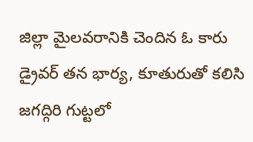జిల్లా మైలవరానికి చెందిన ఓ కారు డ్రైవర్‌ తన భార్య, కూతురుతో కలిసి జగద్గిరి గుట్టలో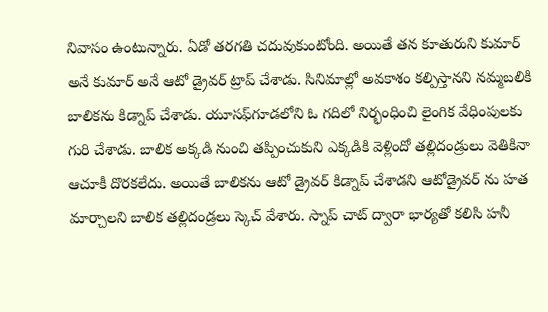నివాసం ఉంటున్నారు. ఏడో తరగతి చదువుకుంటోంది. అయితే తన కూతురుని కుమార్‌ అనే కుమార్‌ అనే ఆటో డ్రైవర్‌ ట్రాప్‌ చేశాడు. సినిమాల్లో అవకాశం కల్పిస్తానని నమ్మబలికి బాలికను కిడ్నాప్ చేశాడు. యూసఫ్‌గూడలోని ఓ గదిలో నిర్భంధించి లైంగిక వేధింపులకు గురి చేశాడు. బాలిక అక్కడి నుంచి తప్పించుకుని ఎక్కడికి వెళ్లిందో తల్లిదండ్రులు వెతికినా ఆచూకీ దొరకలేదు. అయితే బాలికను ఆటో డ్రైవర్‌ కిడ్నాప్‌ చేశాడని ఆటోడ్రైవర్‌ ను హత మార్చాలని బాలిక తల్లిదండ్రలు స్కెచ్‌ వేశారు. స్నాప్ చాట్ ద్వారా భార్యతో కలిసి హనీ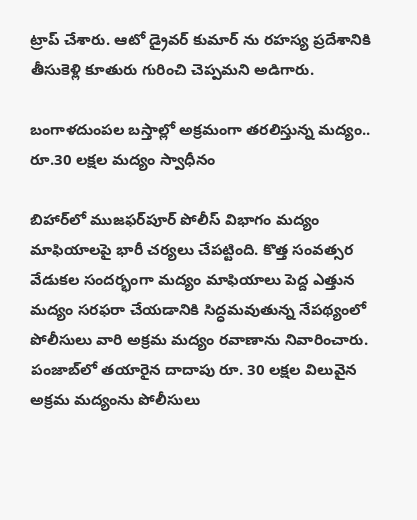ట్రాప్ చేశారు. ఆటో డ్రైవర్ కుమార్ ను రహస్య ప్రదేశానికి తీసుకెళ్లి కూతురు గురించి చెప్పమని అడిగారు.

బంగాళదుంపల బస్తాల్లో అక్రమంగా తరలిస్తున్న మద్యం.. రూ.30 లక్షల మద్యం స్వాధీనం

బిహార్‌లో ముజఫర్‌పూర్ పోలీస్ విభాగం మద్యం మాఫియాలపై భారీ చర్యలు చేపట్టింది. కొత్త సంవత్సర వేడుకల సందర్భంగా మద్యం మాఫియాలు పెద్ద ఎత్తున మద్యం సరఫరా చేయడానికి సిద్ధమవుతున్న నేపథ్యంలో పోలీసులు వారి అక్రమ మద్యం రవాణాను నివారించారు. పంజాబ్‌లో తయారైన దాదాపు రూ. 30 లక్షల విలువైన అక్రమ మద్యంను పోలీసులు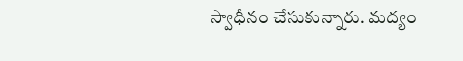స్వాధీనం చేసుకున్నారు. మద్యం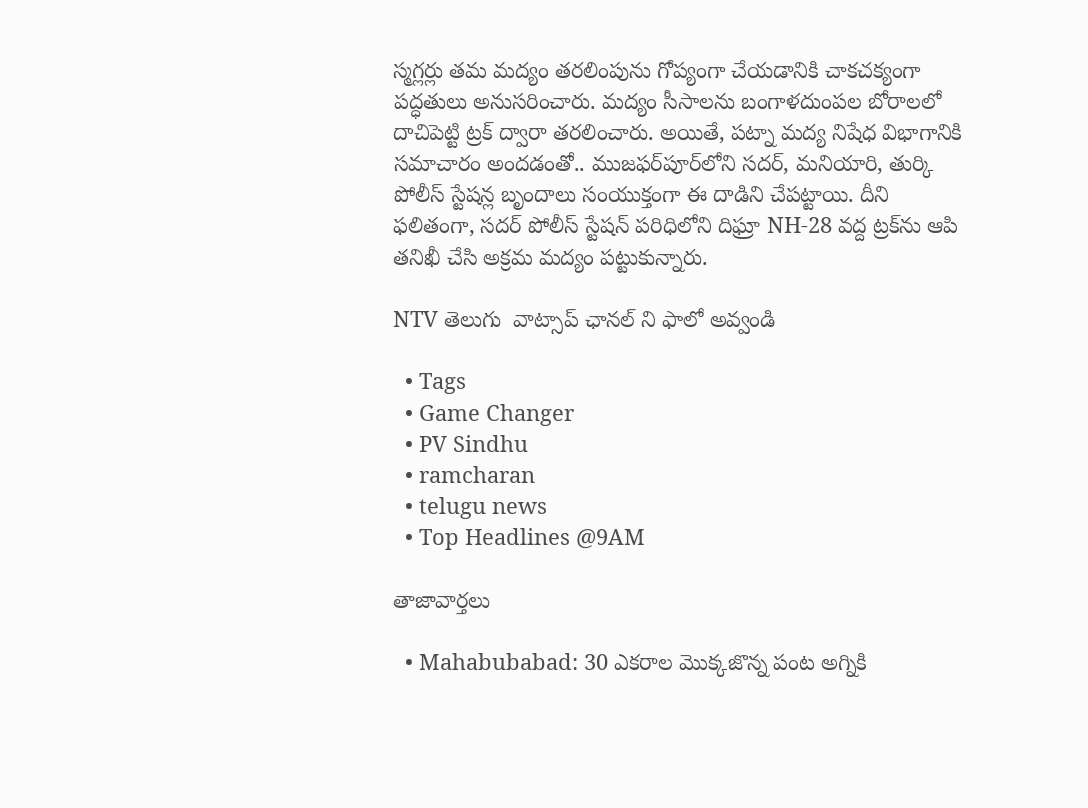స్మగ్లర్లు తమ మద్యం తరలింపును గోప్యంగా చేయడానికి చాకచక్యంగా పద్ధతులు అనుసరించారు. మద్యం సీసాలను బంగాళదుంపల బోరాలలో దాచిపెట్టి ట్రక్ ద్వారా తరలించారు. అయితే, పట్నా మద్య నిషేధ విభాగానికి సమాచారం అందడంతో.. ముజఫర్‌పూర్‌లోని సదర్, మనియారి, తుర్కి పోలీస్ స్టేషన్ల బృందాలు సంయుక్తంగా ఈ దాడిని చేపట్టాయి. దీని ఫలితంగా, సదర్ పోలీస్ స్టేషన్ పరిధిలోని దిఘ్రా NH-28 వద్ద ట్రక్‌ను ఆపి తనిఖీ చేసి అక్రమ మద్యం పట్టుకున్నారు.

NTV తెలుగు  వాట్సాప్ ఛానల్ ని ఫాలో అవ్వండి

  • Tags
  • Game Changer
  • PV Sindhu
  • ramcharan
  • telugu news
  • Top Headlines @9AM

తాజావార్తలు

  • Mahabubabad: 30 ఎకరాల మొక్కజొన్న పంట అగ్నికి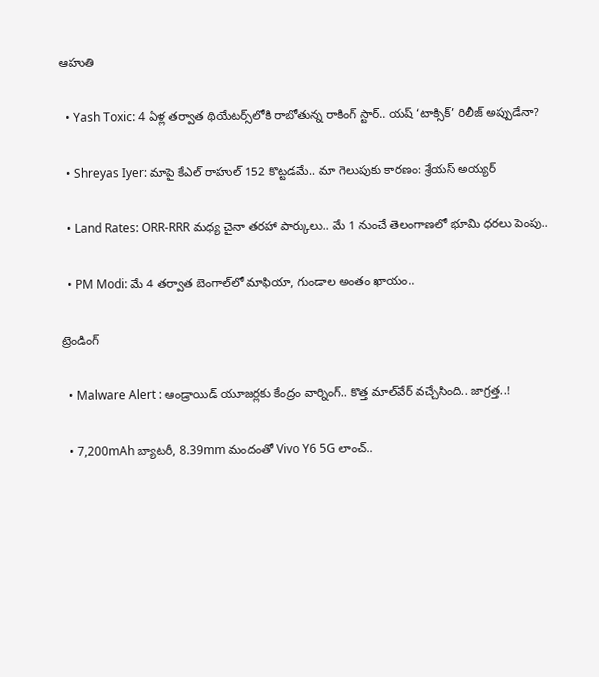ఆహుతి

  • Yash Toxic: 4 ఏళ్ల తర్వాత థియేటర్స్‌లోకి రాబోతున్న రాకింగ్ స్టార్.. యష్ ‘టాక్సిక్’ రిలీజ్‌ అప్పుడేనా?

  • Shreyas Iyer: మాపై కేఎల్ రాహుల్ 152 కొట్టడమే.. మా గెలుపుకు కారణం: శ్రేయస్ అయ్యర్

  • Land Rates: ORR-RRR మధ్య చైనా తరహా పార్కులు.. మే 1 నుంచే తెలంగాణలో భూమి ధరలు పెంపు..

  • PM Modi: మే 4 తర్వాత బెంగాల్‌లో మాఫియా, గుండాల అంతం ఖాయం..

ట్రెండింగ్‌

  • Malware Alert : ఆండ్రాయిడ్ యూజర్లకు కేంద్రం వార్నింగ్.. కొత్త మాల్‌వేర్ వచ్చేసింది.. జాగ్రత్త..!

  • 7,200mAh బ్యాటరీ, 8.39mm మందంతో Vivo Y6 5G లాంచ్..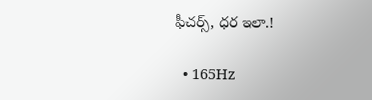ఫీచర్స్, ధర ఇలా.!

  • 165Hz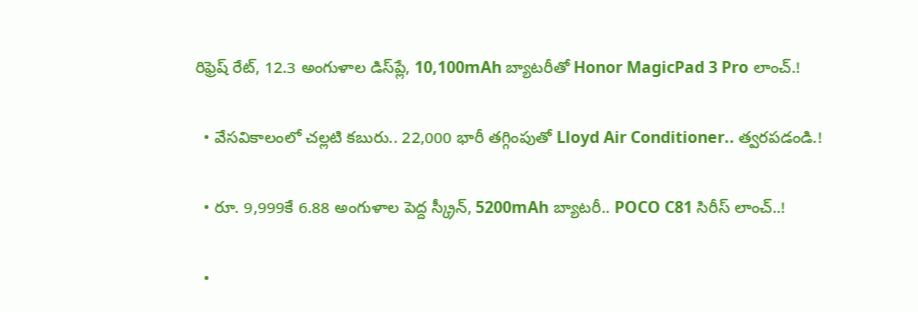రిఫ్రెష్ రేట్‌, 12.3 అంగుళాల డిస్‌ప్లే, 10,100mAh బ్యాటరీతో Honor MagicPad 3 Pro లాంచ్.!

  • వేసవికాలంలో చల్లటి కబురు.. 22,000 భారీ తగ్గింపుతో Lloyd Air Conditioner.. త్వరపడండి.!

  • రూ. 9,999కే 6.88 అంగుళాల పెద్ద స్క్రీన్, 5200mAh బ్యాటరీ.. POCO C81 సిరీస్ లాంచ్..!

  •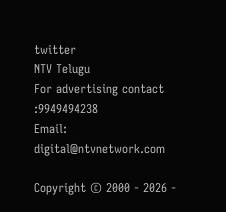twitter
NTV Telugu
For advertising contact :9949494238
Email: digital@ntvnetwork.com

Copyright © 2000 - 2026 -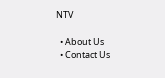NTV

  • About Us
  • Contact Us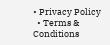• Privacy Policy
  • Terms & Conditions